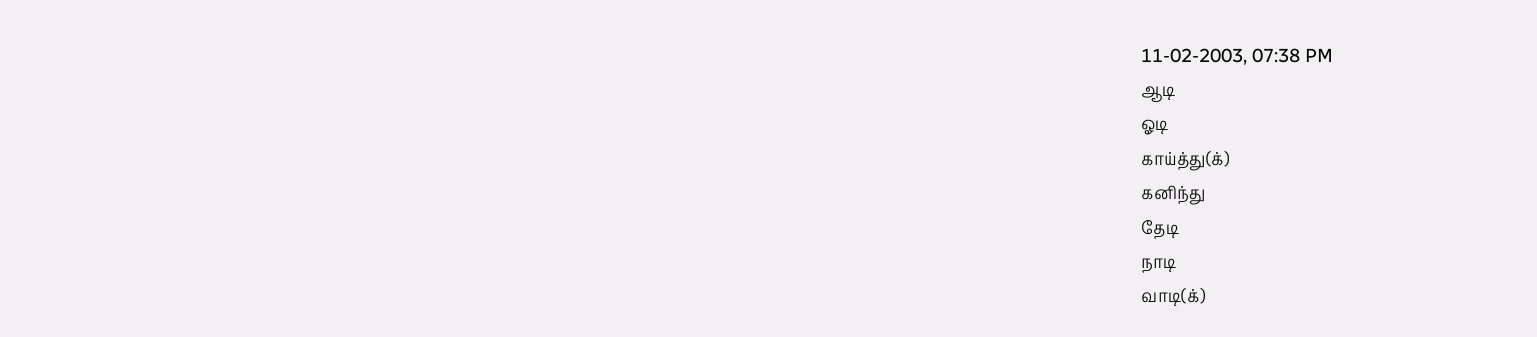11-02-2003, 07:38 PM
ஆடி
ஓடி
காய்த்து(க்)
கனிந்து
தேடி
நாடி
வாடி(க்)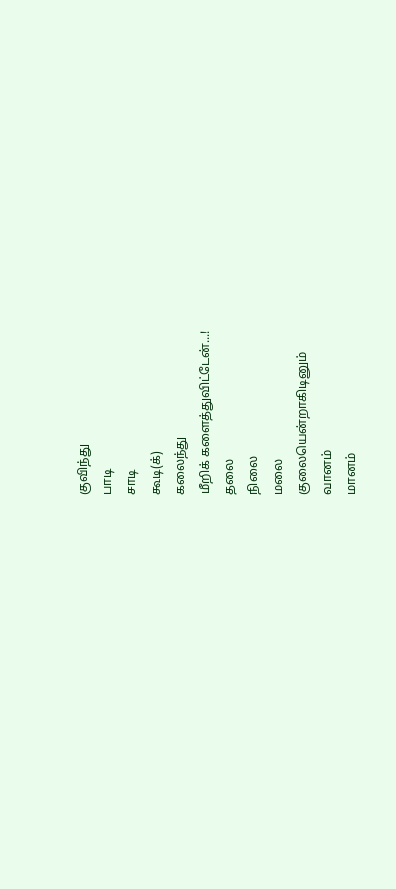குவிந்து
பாடி
சாடி
கூடி(க்)
கலைந்து
மீறிக் களைத்துவிட்டேன்...!
தலை
நிலை
மலை
குலையென்றாகிடினும்
வானம்
மானம்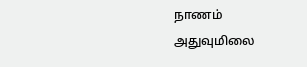நாணம்
அதுவுமிலை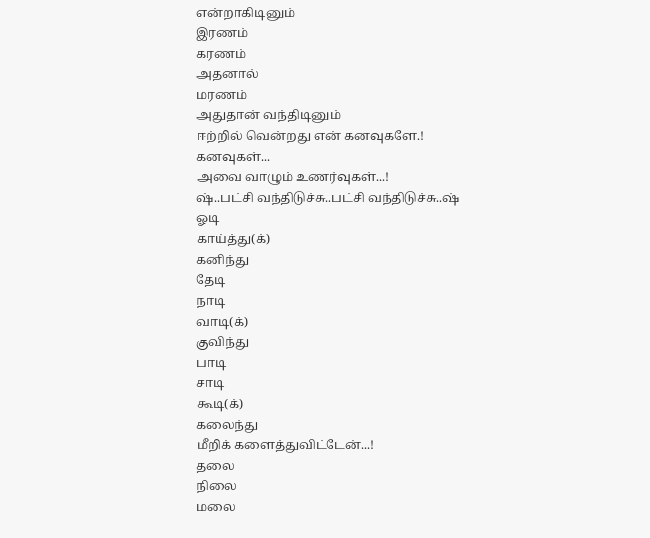என்றாகிடினும்
இரணம்
கரணம்
அதனால்
மரணம்
அதுதான் வந்திடினும்
ஈற்றில் வென்றது என் கனவுகளே.!
கனவுகள்...
அவை வாழும் உணர்வுகள்...!
ஷ்..பட்சி வந்திடுச்சு..பட்சி வந்திடுச்சு..ஷ்
ஓடி
காய்த்து(க்)
கனிந்து
தேடி
நாடி
வாடி(க்)
குவிந்து
பாடி
சாடி
கூடி(க்)
கலைந்து
மீறிக் களைத்துவிட்டேன்...!
தலை
நிலை
மலை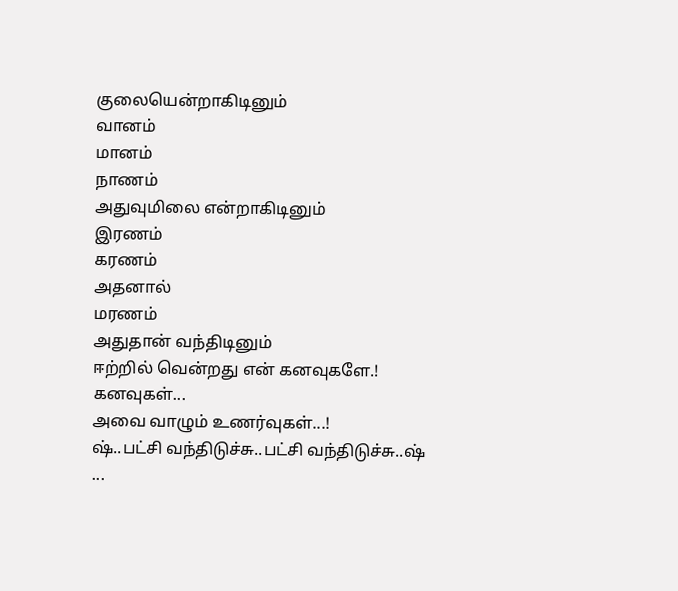குலையென்றாகிடினும்
வானம்
மானம்
நாணம்
அதுவுமிலை என்றாகிடினும்
இரணம்
கரணம்
அதனால்
மரணம்
அதுதான் வந்திடினும்
ஈற்றில் வென்றது என் கனவுகளே.!
கனவுகள்...
அவை வாழும் உணர்வுகள்...!
ஷ்..பட்சி வந்திடுச்சு..பட்சி வந்திடுச்சு..ஷ்
...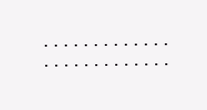.............
.............